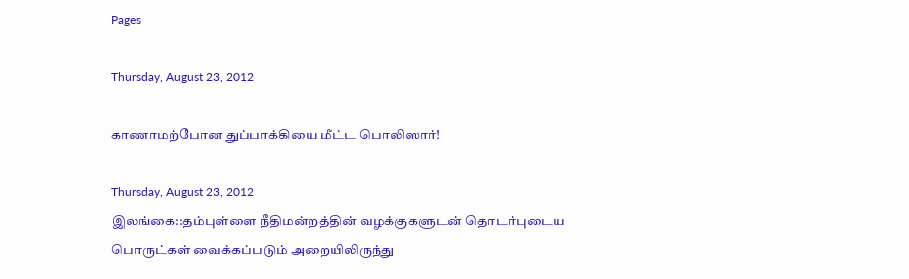Pages

Thursday, August 23, 2012

காணாமற்போன துப்பாக்கியை மீட்ட பொலிஸார்!

Thursday, August 23, 2012
இலங்கை::தம்புள்ளை நீதிமன்றத்தின் வழக்குகளுடன் தொடர்புடைய பொருட்கள் வைக்கப்படும் அறையிலிருந்து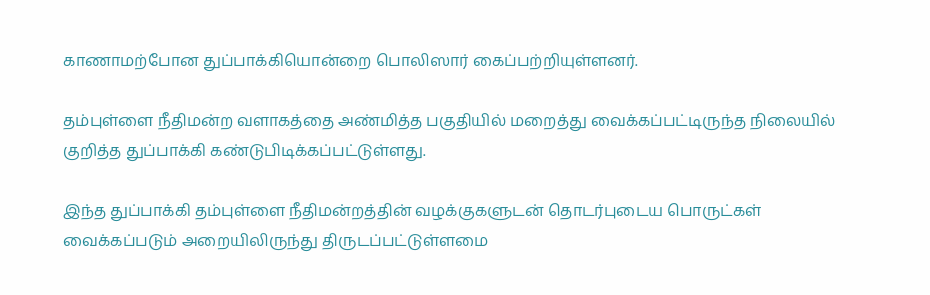காணாமற்போன துப்பாக்கியொன்றை பொலிஸார் கைப்பற்றியுள்ளனர்.

தம்புள்ளை நீதிமன்ற வளாகத்தை அண்மித்த பகுதியில் மறைத்து வைக்கப்பட்டிருந்த நிலையில் குறித்த துப்பாக்கி கண்டுபிடிக்கப்பட்டுள்ளது.

இந்த துப்பாக்கி தம்புள்ளை நீதிமன்றத்தின் வழக்குகளுடன் தொடர்புடைய பொருட்கள் வைக்கப்படும் அறையிலிருந்து திருடப்பட்டுள்ளமை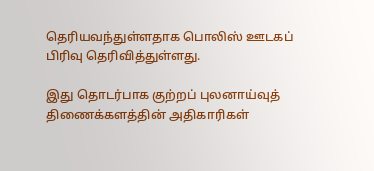தெரியவந்துள்ளதாக பொலிஸ் ஊடகப் பிரிவு தெரிவித்துள்ளது.

இது தொடர்பாக குற்றப் புலனாய்வுத் திணைக்களத்தின் அதிகாரிகள்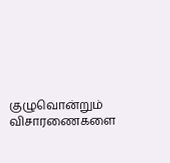குழுவொன்றும் விசாரணைகளை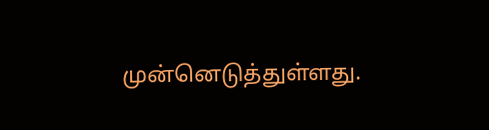முன்னெடுத்துள்ளது.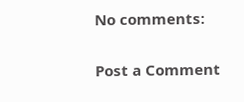No comments:

Post a Comment